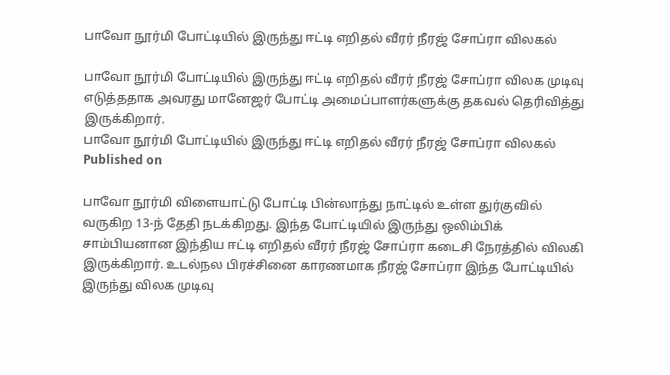பாவோ நூர்மி போட்டியில் இருந்து ஈட்டி எறிதல் வீரர் நீரஜ் சோப்ரா விலகல்

பாவோ நூர்மி போட்டியில் இருந்து ஈட்டி எறிதல் வீரர் நீரஜ் சோப்ரா விலக முடிவு எடுத்ததாக அவரது மானேஜர் போட்டி அமைப்பாளர்களுக்கு தகவல் தெரிவித்து இருக்கிறார்.
பாவோ நூர்மி போட்டியில் இருந்து ஈட்டி எறிதல் வீரர் நீரஜ் சோப்ரா விலகல்
Published on

பாவோ நூர்மி விளையாட்டு போட்டி பின்லாந்து நாட்டில் உள்ள துர்குவில் வருகிற 13-ந் தேதி நடக்கிறது. இந்த போட்டியில் இருந்து ஒலிம்பிக் சாம்பியனான இந்திய ஈட்டி எறிதல் வீரர் நீரஜ் சோப்ரா கடைசி நேரத்தில் விலகி இருக்கிறார். உடல்நல பிரச்சினை காரணமாக நீரஜ் சோப்ரா இந்த போட்டியில் இருந்து விலக முடிவு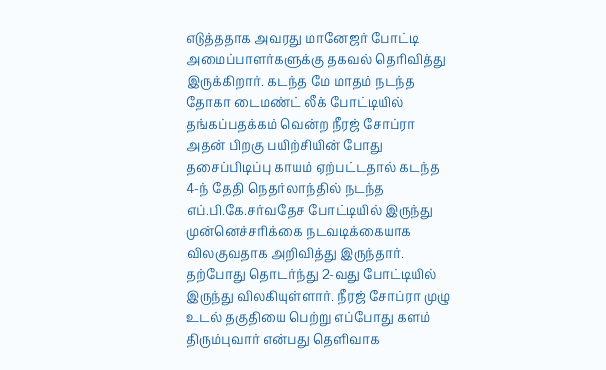எடுத்ததாக அவரது மானேஜர் போட்டி அமைப்பாளர்களுக்கு தகவல் தெரிவித்து இருக்கிறார். கடந்த மே மாதம் நடந்த தோகா டைமண்ட் லீக் போட்டியில் தங்கப்பதக்கம் வென்ற நீரஜ் சோப்ரா அதன் பிறகு பயிற்சியின் போது தசைப்பிடிப்பு காயம் ஏற்பட்டதால் கடந்த 4-ந் தேதி நெதர்லாந்தில் நடந்த எப்.பி.கே.சர்வதேச போட்டியில் இருந்து முன்னெச்சரிக்கை நடவடிக்கையாக விலகுவதாக அறிவித்து இருந்தார். தற்போது தொடர்ந்து 2-வது போட்டியில் இருந்து விலகியுள்ளார். நீரஜ் சோப்ரா முழு உடல் தகுதியை பெற்று எப்போது களம் திரும்புவார் என்பது தெளிவாக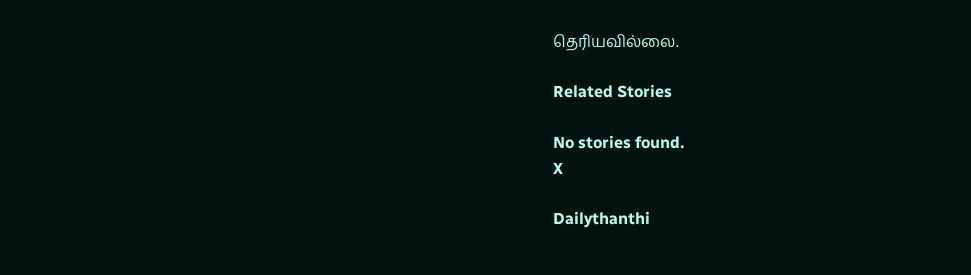தெரியவில்லை.

Related Stories

No stories found.
X

Dailythanthi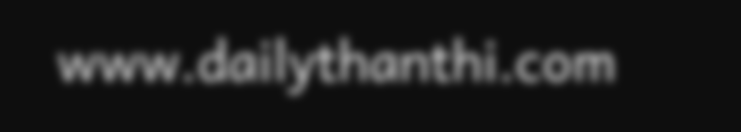www.dailythanthi.com